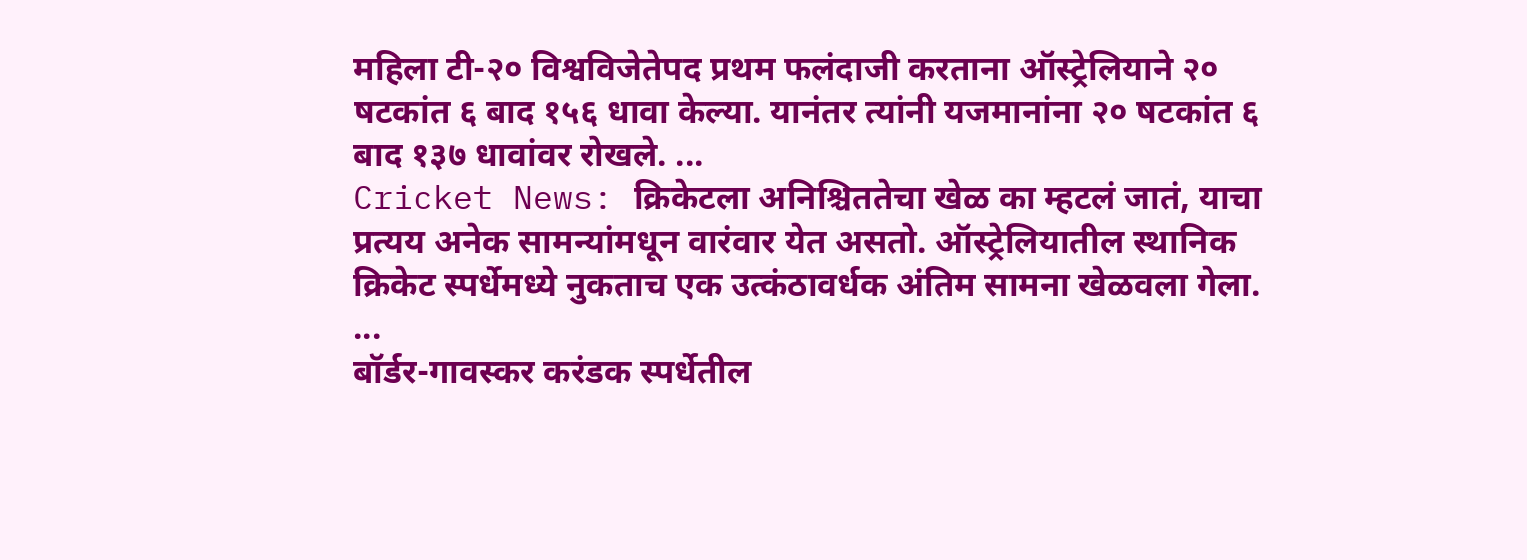महिला टी-२० विश्वविजेतेपद प्रथम फलंदाजी करताना ऑस्ट्रेलियाने २० षटकांत ६ बाद १५६ धावा केल्या. यानंतर त्यांनी यजमानांना २० षटकांत ६ बाद १३७ धावांवर रोखले. ...
Cricket News: क्रिकेटला अनिश्चिततेचा खेळ का म्हटलं जातं, याचा प्रत्यय अनेक सामन्यांमधून वारंवार येत असतो. ऑस्ट्रेलियातील स्थानिक क्रिकेट स्पर्धेमध्ये नुकताच एक उत्कंठावर्धक अंतिम सामना खेळवला गेला. ...
बॉर्डर-गावस्कर करंडक स्पर्धेतील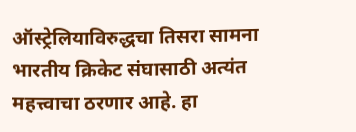ऑस्ट्रेलियाविरुद्धचा तिसरा सामना भारतीय क्रिकेट संघासाठी अत्यंत महत्त्वाचा ठरणार आहे. हा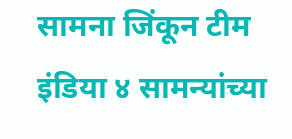सामना जिंकून टीम इंडिया ४ सामन्यांच्या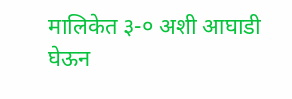मालिकेत ३-० अशी आघाडी घेऊन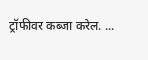ट्रॉफीवर कब्जा करेल. ...